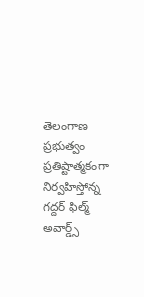తెలంగాణ ప్రభుత్వం ప్రతిష్టాత్మకంగా నిర్వహిస్తోన్న గద్దర్ ఫిల్మ్ అవార్డ్స్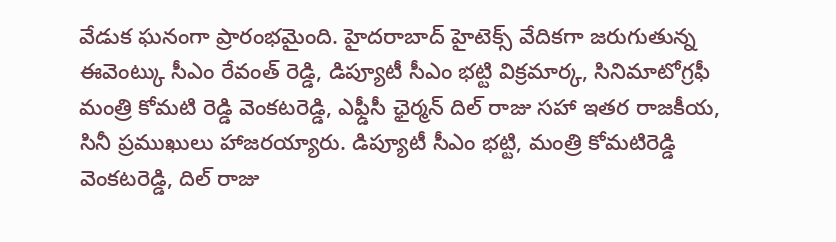వేడుక ఘనంగా ప్రారంభమైంది. హైదరాబాద్ హైటెక్స్ వేదికగా జరుగుతున్న ఈవెంట్కు సీఎం రేవంత్ రెడ్డి, డిప్యూటీ సీఎం భట్టి విక్రమార్క, సినిమాటోగ్రఫీ మంత్రి కోమటి రెడ్డి వెంకటరెడ్డి, ఎఫ్డీసీ ఛైర్మన్ దిల్ రాజు సహా ఇతర రాజకీయ, సినీ ప్రముఖులు హాజరయ్యారు. డిప్యూటీ సీఎం భట్టి, మంత్రి కోమటిరెడ్డి వెంకటరెడ్డి, దిల్ రాజు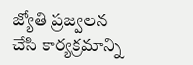జ్యోతి ప్రజ్వలన చేసి కార్యక్రమాన్ని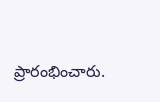ప్రారంభించారు.